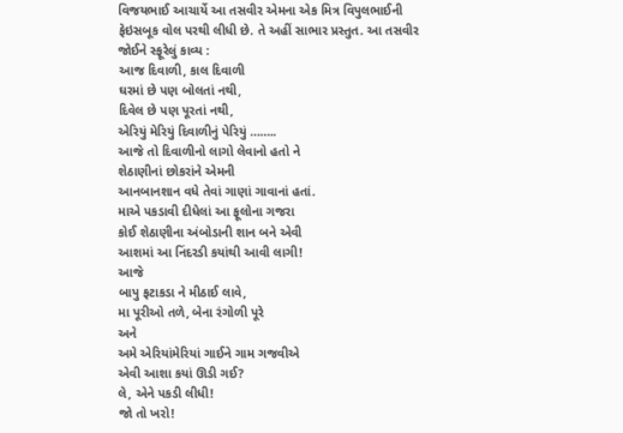વિજયભાઈ આચાર્યે આ તસવીર એમના એક મિત્ર વિપુલભાઈની ફેઇસબૂક વોલ પરથી લીધી છે. તે અહીં સાભાર પ્રસ્તુત. આ તસવીર જોઈને સ્ફૂરેલું કાવ્ય :
આજ દિવાળી, કાલ દિવાળી
ઘરમાં છે પણ બોલતાં નથી,
દિવેલ છે પણ પૂરતાં નથી,
એરિયું મેરિયું દિવાળીનું પેરિયું ……..
આજે તો દિવાળીનો લાગો લેવાનો હતો ને
શેઠાણીનાં છોકરાંને એમની
આનબાનશાન વધે તેવાં ગાણાં ગાવાનાં હતાં.
માએ પકડાવી દીધેલાં આ ફૂલોના ગજરા
કોઈ શેઠાણીના અંબોડાની શાન બને એવી
આશમાં આ નિંદરડી કયાંથી આવી લાગી!
આજે
બાપુ ફટાકડા ને મીઠાઈ લાવે,
મા પૂરીઓ તળે, બેના રંગોળી પૂરે
અને
અમે એરિયાંમેરિયાં ગાઈને ગામ ગજવીએ
એવી આશા કયાં ઊડી ગઈ?
લે, એને પકડી લીધી!
જો તો ખરો!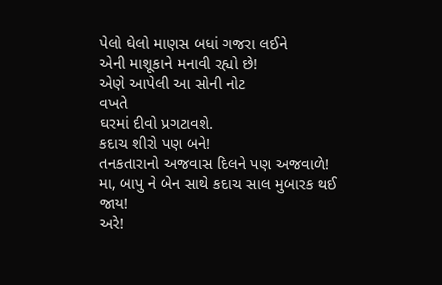પેલો ઘેલો માણસ બધાં ગજરા લઈને
એની માશૂકાને મનાવી રહ્યો છે!
એણે આપેલી આ સોની નોટ
વખતે
ઘરમાં દીવો પ્રગટાવશે.
કદાચ શીરો પણ બને!
તનકતારાનો અજવાસ દિલને પણ અજવાળે!
મા, બાપુ ને બેન સાથે કદાચ સાલ મુબારક થઈ જાય!
અરે!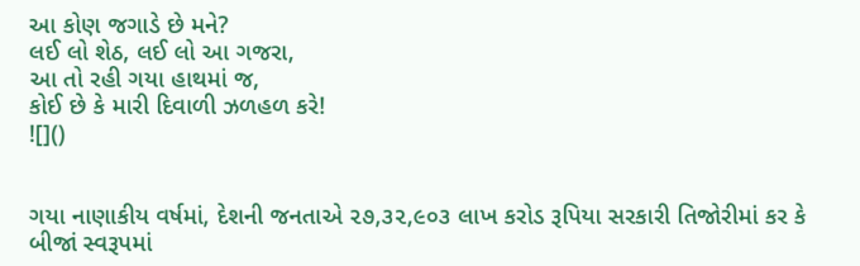આ કોણ જગાડે છે મને?
લઈ લો શેઠ, લઈ લો આ ગજરા,
આ તો રહી ગયા હાથમાં જ,
કોઈ છે કે મારી દિવાળી ઝળહળ કરે!
![]()


ગયા નાણાકીય વર્ષમાં, દેશની જનતાએ ૨૭,૩૨,૯૦૩ લાખ કરોડ રૂપિયા સરકારી તિજોરીમાં કર કે બીજાં સ્વરૂપમાં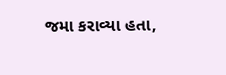જમા કરાવ્યા હતા,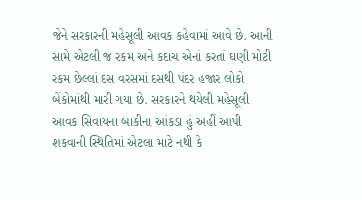જેને સરકારની મહેસૂલી આવક કહેવામાં આવે છે. આની સામે એટલી જ રકમ અને કદાચ એનાં કરતાં ઘણી મોટી રકમ છેલ્લાં દસ વરસમાં દસથી પંદર હજાર લોકો બેંકોમાંથી મારી ગયા છે. સરકારને થયેલી મહેસૂલી આવક સિવાયના બાકીના આંકડા હું અહીં આપી શકવાની સ્થિતિમાં એટલા માટે નથી કે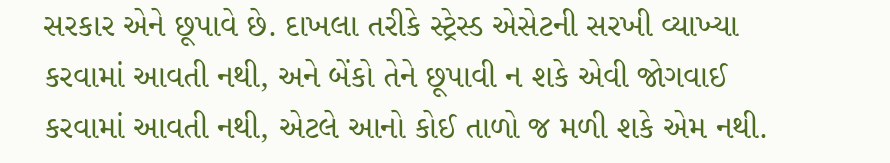સરકાર એને છૂપાવે છે. દાખલા તરીકે સ્ટ્રેસ્ડ એસેટની સરખી વ્યાખ્યા કરવામાં આવતી નથી, અને બેંકો તેને છૂપાવી ન શકે એવી જોગવાઈ કરવામાં આવતી નથી, એટલે આનો કોઈ તાળો જ મળી શકે એમ નથી.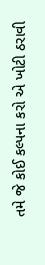તમે જે કોઈ કલ્પના કરો એ ખોટી ઠરાવી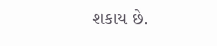શકાય છે.